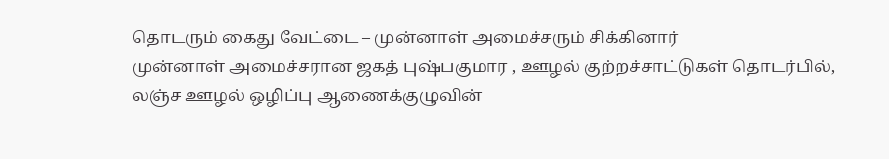தொடரும் கைது வேட்டை – முன்னாள் அமைச்சரும் சிக்கினார்
முன்னாள் அமைச்சரான ஜகத் புஷ்பகுமார , ஊழல் குற்றச்சாட்டுகள் தொடர்பில், லஞ்ச ஊழல் ஒழிப்பு ஆணைக்குழுவின்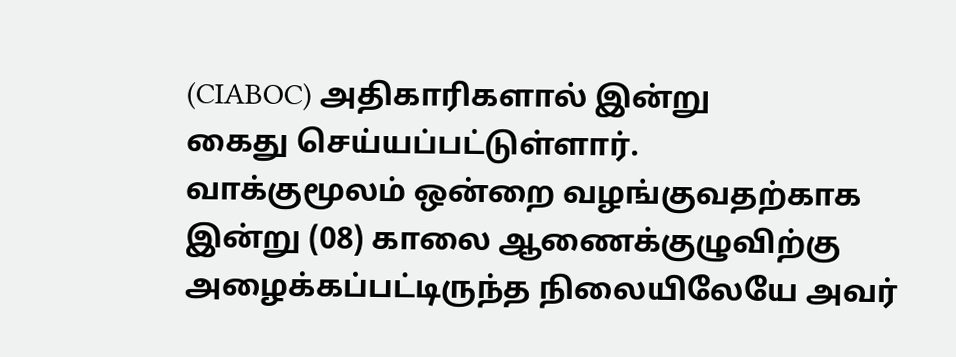(CIABOC) அதிகாரிகளால் இன்று
கைது செய்யப்பட்டுள்ளார்.
வாக்குமூலம் ஒன்றை வழங்குவதற்காக இன்று (08) காலை ஆணைக்குழுவிற்கு அழைக்கப்பட்டிருந்த நிலையிலேயே அவர்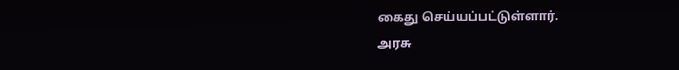கைது செய்யப்பட்டுள்ளார்.
அரசு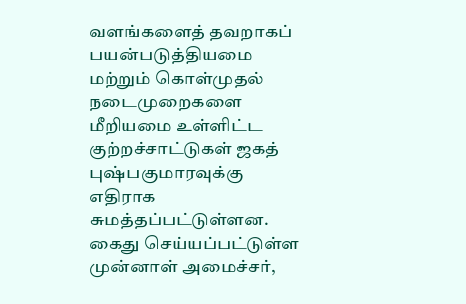வளங்களைத் தவறாகப் பயன்படுத்தியமை மற்றும் கொள்முதல் நடைமுறைகளை மீறியமை உள்ளிட்ட குற்றச்சாட்டுகள் ஜகத் புஷ்பகுமாரவுக்கு எதிராக சுமத்தப்பட்டுள்ளன.
கைது செய்யப்பட்டுள்ள முன்னாள் அமைச்சர்,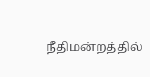நீதிமன்றத்தில்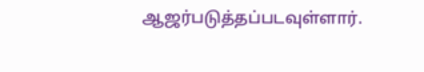ஆஜர்படுத்தப்படவுள்ளார்.